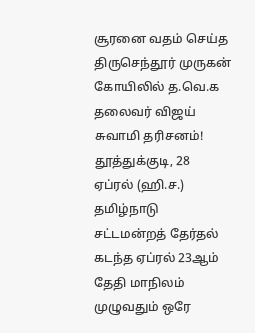சூரனை வதம் செய்த திருசெந்தூர் முருகன் கோயிலில் த.வெ.க தலைவர் விஜய் சுவாமி தரிசனம்!
தூத்துக்குடி, 28 ஏப்ரல் (ஹி.ச.) தமிழ்நாடு சட்டமன்றத் தேர்தல் கடந்த ஏப்ரல் 23ஆம் தேதி மாநிலம் முழுவதும் ஒரே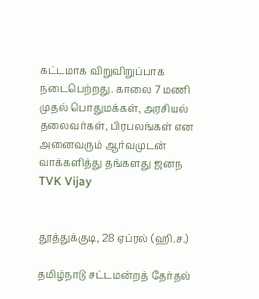கட்டமாக விறுவிறுப்பாக நடைபெற்றது. காலை 7 மணி முதல் பொதுமக்கள், அரசியல் தலைவர்கள், பிரபலங்கள் என அனைவரும் ஆர்வமுடன் வாக்களித்து தங்களது ஜனந
TVK Vijay


தூத்துக்குடி, 28 ஏப்ரல் (ஹி.ச.)

தமிழ்நாடு சட்டமன்றத் தேர்தல்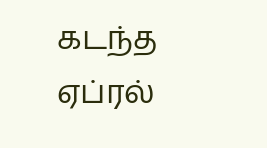கடந்த ஏப்ரல்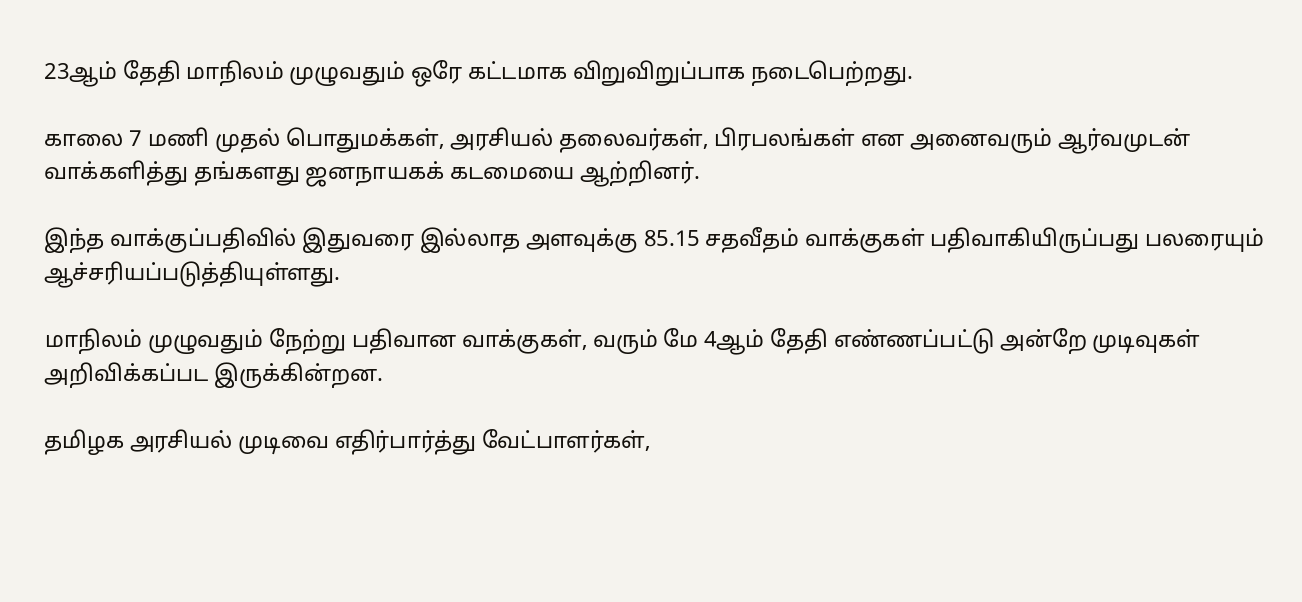23ஆம் தேதி மாநிலம் முழுவதும் ஒரே கட்டமாக விறுவிறுப்பாக நடைபெற்றது.

காலை 7 மணி முதல் பொதுமக்கள், அரசியல் தலைவர்கள், பிரபலங்கள் என அனைவரும் ஆர்வமுடன் வாக்களித்து தங்களது ஜனநாயகக் கடமையை ஆற்றினர்.

இந்த வாக்குப்பதிவில் இதுவரை இல்லாத அளவுக்கு 85.15 சதவீதம் வாக்குகள் பதிவாகியிருப்பது பலரையும் ஆச்சரியப்படுத்தியுள்ளது.

மாநிலம் முழுவதும் நேற்று பதிவான வாக்குகள், வரும் மே 4ஆம் தேதி எண்ணப்பட்டு அன்றே முடிவுகள் அறிவிக்கப்பட இருக்கின்றன.

தமிழக அரசியல் முடிவை எதிர்பார்த்து வேட்பாளர்கள்,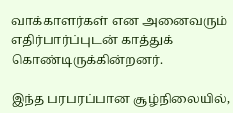வாக்காளர்கள் என அனைவரும் எதிர்பார்ப்புடன் காத்துக் கொண்டிருக்கின்றனர்.

இந்த பரபரப்பான சூழ்நிலையில்,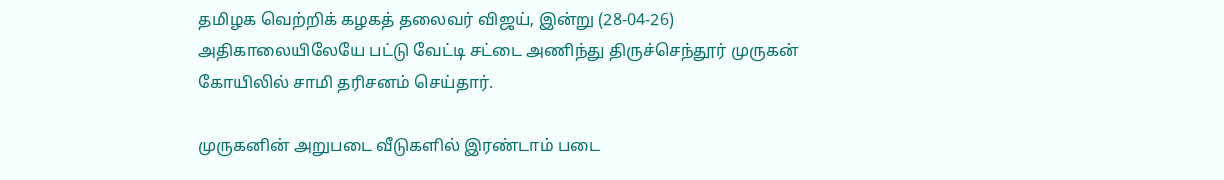தமிழக வெற்றிக் கழகத் தலைவர் விஜய், இன்று (28-04-26) அதிகாலையிலேயே பட்டு வேட்டி சட்டை அணிந்து திருச்செந்தூர் முருகன் கோயிலில் சாமி தரிசனம் செய்தார்.

முருகனின் அறுபடை வீடுகளில் இரண்டாம் படை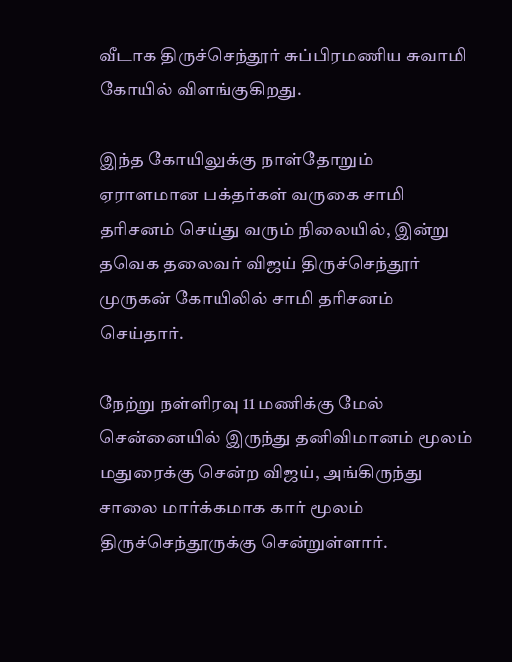வீடாக திருச்செந்தூர் சுப்பிரமணிய சுவாமி கோயில் விளங்குகிறது.

இந்த கோயிலுக்கு நாள்தோறும் ஏராளமான பக்தர்கள் வருகை சாமி தரிசனம் செய்து வரும் நிலையில், இன்று தவெக தலைவர் விஜய் திருச்செந்தூர் முருகன் கோயிலில் சாமி தரிசனம் செய்தார்.

நேற்று நள்ளிரவு 11 மணிக்கு மேல் சென்னையில் இருந்து தனிவிமானம் மூலம் மதுரைக்கு சென்ற விஜய், அங்கிருந்து சாலை மார்க்கமாக கார் மூலம் திருச்செந்தூருக்கு சென்றுள்ளார்.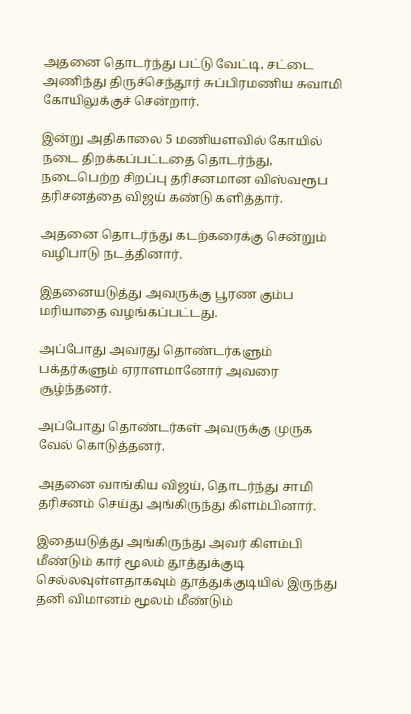அதனை தொடர்ந்து பட்டு வேட்டி, சட்டை அணிந்து திருச்செந்தூர் சுப்பிரமணிய சுவாமி கோயிலுக்குச் சென்றார்.

இன்று அதிகாலை 5 மணியளவில் கோயில் நடை திறக்கப்பட்டதை தொடர்ந்து, நடைபெற்ற சிறப்பு தரிசனமான விஸ்வரூப தரிசனத்தை விஜய் கண்டு களித்தார்.

அதனை தொடர்ந்து கடற்கரைக்கு சென்றும் வழிபாடு நடத்தினார்.

இதனையடுத்து அவருக்கு பூரண கும்ப மரியாதை வழங்கப்பட்டது.

அப்போது அவரது தொண்டர்களும் பக்தர்களும் ஏராளமானோர் அவரை சூழ்ந்தனர்.

அப்போது தொண்டர்கள் அவருக்கு முருக வேல் கொடுத்தனர்.

அதனை வாங்கிய விஜய், தொடர்ந்து சாமி தரிசனம் செய்து அங்கிருந்து கிளம்பினார்.

இதையடுத்து அங்கிருந்து அவர் கிளம்பி மீண்டும் கார் மூலம் தூத்துக்குடி செல்லவுள்ளதாகவும் தூத்துக்குடியில் இருந்து தனி விமானம் மூலம் மீண்டும்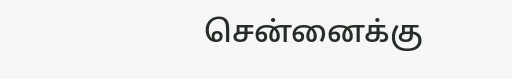சென்னைக்கு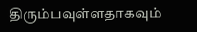திரும்பவுள்ளதாகவும்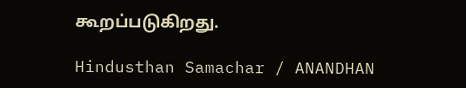கூறப்படுகிறது.

Hindusthan Samachar / ANANDHAN